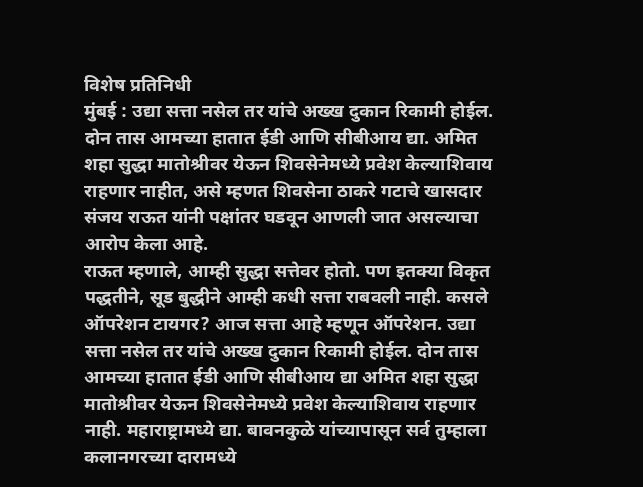विशेष प्रतिनिधी
मुंबई : उद्या सत्ता नसेल तर यांचे अख्ख दुकान रिकामी होईल. दोन तास आमच्या हातात ईडी आणि सीबीआय द्या. अमित शहा सुद्धा मातोश्रीवर येऊन शिवसेनेमध्ये प्रवेश केल्याशिवाय राहणार नाहीत, असे म्हणत शिवसेना ठाकरे गटाचे खासदार संजय राऊत यांनी पक्षांतर घडवून आणली जात असल्याचा आरोप केला आहे.
राऊत म्हणाले, आम्ही सुद्धा सत्तेवर होतो. पण इतक्या विकृत पद्धतीने, सूड बुद्धीने आम्ही कधी सत्ता राबवली नाही. कसले ऑपरेशन टायगर? आज सत्ता आहे म्हणून ऑपरेशन. उद्या सत्ता नसेल तर यांचे अख्ख दुकान रिकामी होईल. दोन तास आमच्या हातात ईडी आणि सीबीआय द्या अमित शहा सुद्धा मातोश्रीवर येऊन शिवसेनेमध्ये प्रवेश केल्याशिवाय राहणार नाही. महाराष्ट्रामध्ये द्या. बावनकुळे यांच्यापासून सर्व तुम्हाला कलानगरच्या दारामध्ये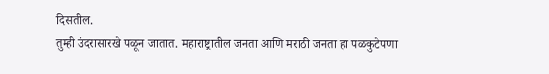दिसतील.
तुम्ही उंदरासारखे पळून जातात. महाराष्ट्रातील जनता आणि मराठी जनता हा पळकुटेपणा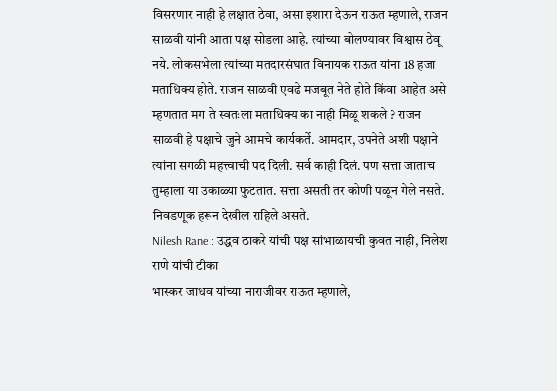विसरणार नाही हे लक्षात ठेवा, असा इशारा देऊन राऊत म्हणाले, राजन साळवी यांनी आता पक्ष सोडला आहे. त्यांच्या बोलण्यावर विश्वास ठेवू नये. लोकसभेला त्यांच्या मतदारसंघात विनायक राऊत यांना 18 हजा मताधिक्य होते. राजन साळवी एवढे मजबूत नेते होते किंवा आहेत असे म्हणतात मग ते स्वतःला मताधिक्य का नाही मिळू शकले ? राजन साळवी हे पक्षाचे जुने आमचे कार्यकर्ते. आमदार, उपनेते अशी पक्षाने त्यांना सगळी महत्त्वाची पद दिली. सर्व काही दिलं. पण सत्ता जाताच तुम्हाला या उकाळ्या फुटतात. सत्ता असती तर कोणी पळून गेले नसते. निवडणूक हरून देखील राहिले असते.
Nilesh Rane : उद्धव ठाकरे यांची पक्ष सांभाळायची कुवत नाही, निलेश राणे यांची टीका
भास्कर जाधव यांच्या नाराजीवर राऊत म्हणाले,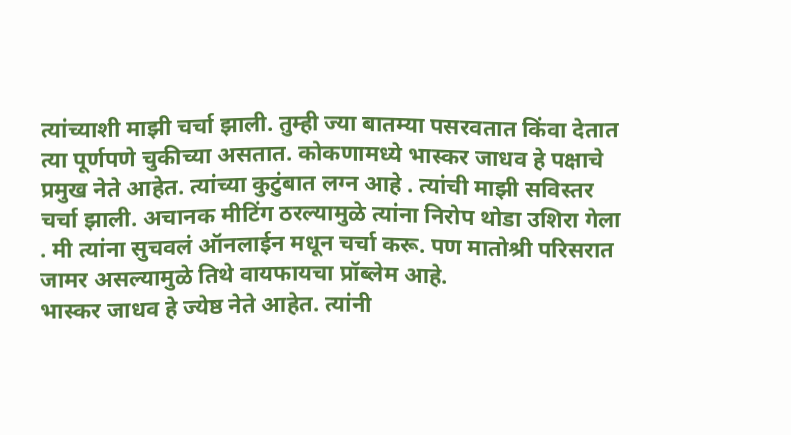त्यांच्याशी माझी चर्चा झाली. तुम्ही ज्या बातम्या पसरवतात किंवा देतात त्या पूर्णपणे चुकीच्या असतात. कोकणामध्ये भास्कर जाधव हे पक्षाचे प्रमुख नेते आहेत. त्यांच्या कुटुंबात लग्न आहे . त्यांची माझी सविस्तर चर्चा झाली. अचानक मीटिंग ठरल्यामुळे त्यांना निरोप थोडा उशिरा गेला . मी त्यांना सुचवलं ऑनलाईन मधून चर्चा करू. पण मातोश्री परिसरात जामर असल्यामुळे तिथे वायफायचा प्रॉब्लेम आहे.
भास्कर जाधव हे ज्येष्ठ नेते आहेत. त्यांनी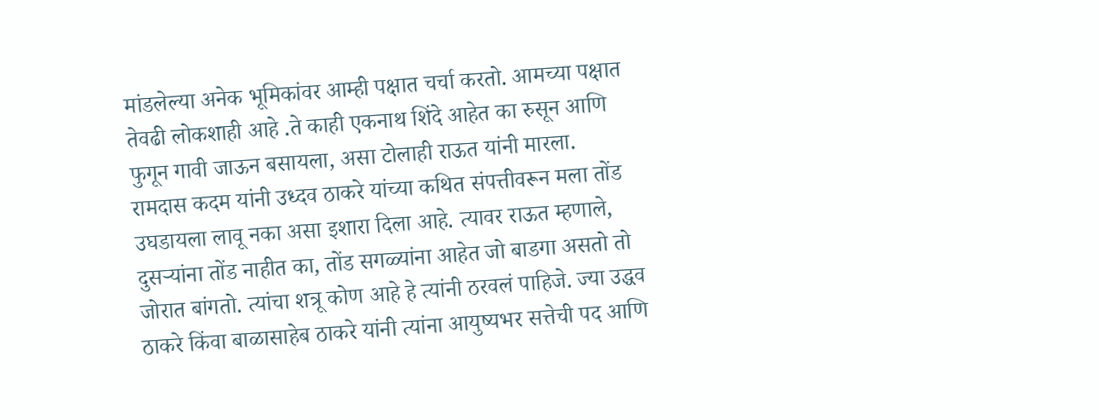मांडलेल्या अनेक भूमिकांवर आम्ही पक्षात चर्चा करतो. आमच्या पक्षात तेवढी लोकशाही आहे .ते काही एकनाथ शिंदे आहेत का रुसून आणि फुगून गावी जाऊन बसायला, असा टोलाही राऊत यांनी मारला.
रामदास कदम यांनी उध्दव ठाकरे यांच्या कथित संपत्तीवरून मला तोंड उघडायला लावू नका असा इशारा दिला आहे. त्यावर राऊत म्हणाले, दुसऱ्यांना तोंड नाहीत का, तोंड सगळ्यांना आहेत जो बाडगा असतो तो जोरात बांगतो. त्यांचा शत्रू कोण आहे हे त्यांनी ठरवलं पाहिजे. ज्या उद्धव ठाकरे किंवा बाळासाहेब ठाकरे यांनी त्यांना आयुष्यभर सत्तेची पद आणि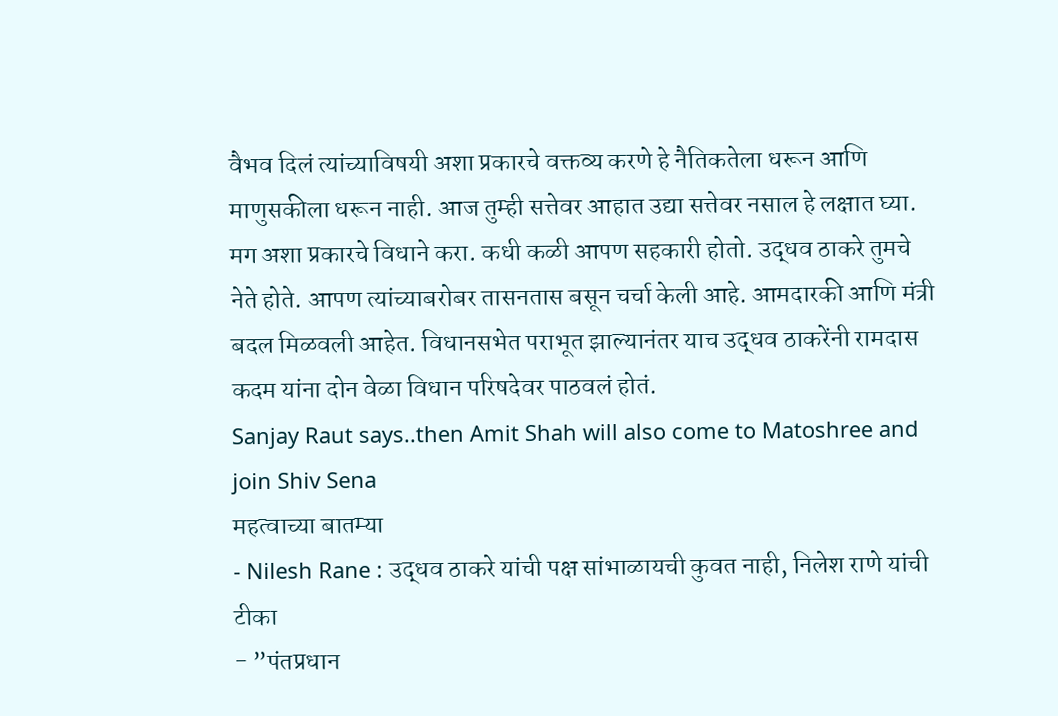वैभव दिलं त्यांच्याविषयी अशा प्रकारचे वक्तव्य करणे हे नैतिकतेला धरून आणि माणुसकीला धरून नाही. आज तुम्ही सत्तेवर आहात उद्या सत्तेवर नसाल हे लक्षात घ्या. मग अशा प्रकारचे विधाने करा. कधी कळी आपण सहकारी होतो. उद्धव ठाकरे तुमचे नेते होते. आपण त्यांच्याबरोबर तासनतास बसून चर्चा केली आहे. आमदारकी आणि मंत्री बदल मिळवली आहेत. विधानसभेत पराभूत झाल्यानंतर याच उद्धव ठाकरेंनी रामदास कदम यांना दोन वेळा विधान परिषदेवर पाठवलं होतं.
Sanjay Raut says..then Amit Shah will also come to Matoshree and join Shiv Sena
महत्वाच्या बातम्या
- Nilesh Rane : उद्धव ठाकरे यांची पक्ष सांभाळायची कुवत नाही, निलेश राणे यांची टीका
- ”पंतप्रधान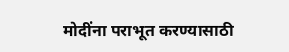मोदींना पराभूत करण्यासाठी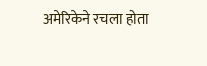अमेरिकेने रचला होता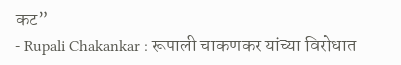कट”
- Rupali Chakankar : रूपाली चाकणकर यांच्या विरोधात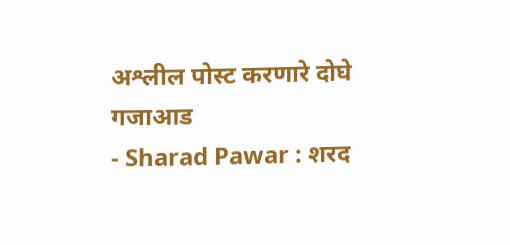अश्लील पोस्ट करणारे दोघे गजाआड
- Sharad Pawar : शरद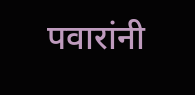पवारांनी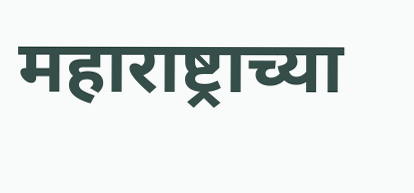महाराष्ट्राच्या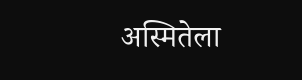अस्मितेला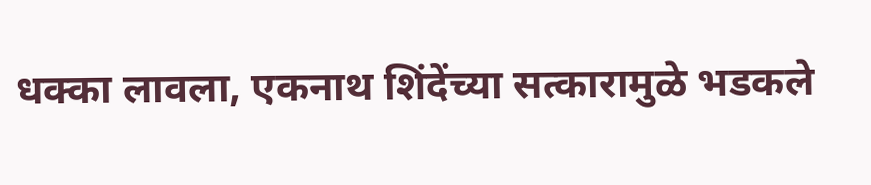धक्का लावला, एकनाथ शिंदेंच्या सत्कारामुळे भडकले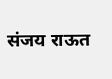संजय राऊत